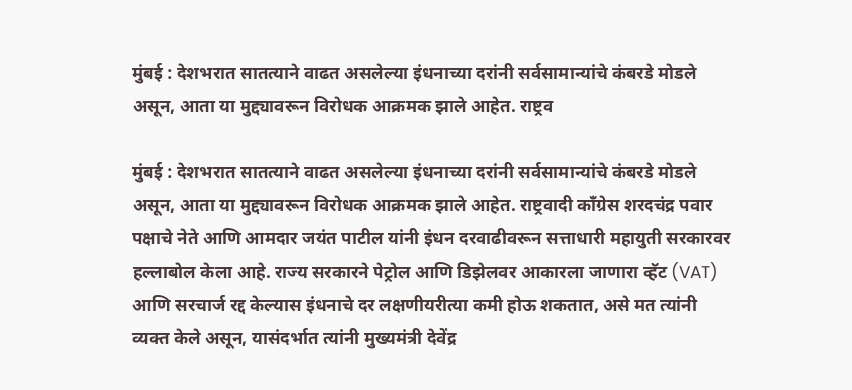मुंबई : देशभरात सातत्याने वाढत असलेल्या इंधनाच्या दरांनी सर्वसामान्यांचे कंबरडे मोडले असून, आता या मुद्द्यावरून विरोधक आक्रमक झाले आहेत. राष्ट्रव

मुंबई : देशभरात सातत्याने वाढत असलेल्या इंधनाच्या दरांनी सर्वसामान्यांचे कंबरडे मोडले असून, आता या मुद्द्यावरून विरोधक आक्रमक झाले आहेत. राष्ट्रवादी काँग्रेस शरदचंद्र पवार पक्षाचे नेते आणि आमदार जयंत पाटील यांनी इंधन दरवाढीवरून सत्ताधारी महायुती सरकारवर हल्लाबोल केला आहे. राज्य सरकारने पेट्रोल आणि डिझेलवर आकारला जाणारा व्हॅट (VAT) आणि सरचार्ज रद्द केल्यास इंधनाचे दर लक्षणीयरीत्या कमी होऊ शकतात, असे मत त्यांनी व्यक्त केले असून, यासंदर्भात त्यांनी मुख्यमंत्री देवेंद्र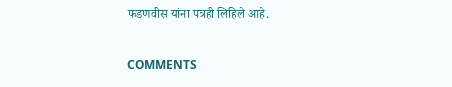फडणवीस यांना पत्रही लिहिले आहे.

COMMENTS